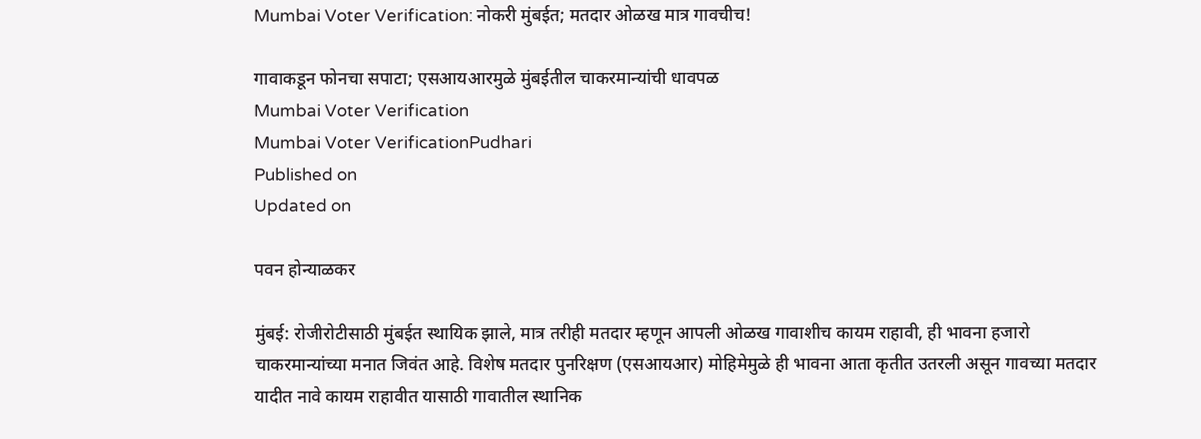Mumbai Voter Verification: नोकरी मुंबईत; मतदार ओळख मात्र गावचीच!

गावाकडून फोनचा सपाटा; एसआयआरमुळे मुंबईतील चाकरमान्यांची धावपळ
Mumbai Voter Verification
Mumbai Voter VerificationPudhari
Published on
Updated on

पवन होन्याळकर

मुंबई: रोजीरोटीसाठी मुंबईत स्थायिक झाले, मात्र तरीही मतदार म्हणून आपली ओळख गावाशीच कायम राहावी, ही भावना हजारो चाकरमान्यांच्या मनात जिवंत आहे. विशेष मतदार पुनरिक्षण (एसआयआर) मोहिमेमुळे ही भावना आता कृतीत उतरली असून गावच्या मतदार यादीत नावे कायम राहावीत यासाठी गावातील स्थानिक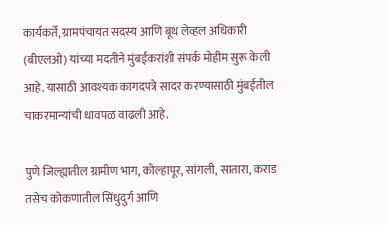कार्यकर्ते, ग्रामपंचायत सदस्य आणि बूथ लेव्हल अधिकारी (बीएलओ) यांच्या मदतीने मुंबईकरांशी संपर्क मोहीम सुरू केली आहे. यासाठी आवश्यक कागदपत्रे सादर करण्यासाठी मुंबईतील चाकरमान्यांची धावपळ वाढली आहे.

पुणे जिल्ह्यातील ग्रामीण भाग, कोल्हापूर, सांगली, सातारा, कराड तसेच कोकणातील सिंधुदुर्ग आणि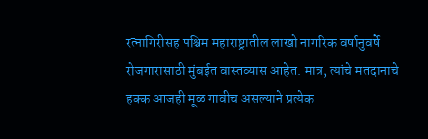रत्नागिरीसह पश्चिम महाराष्ट्रातील लाखो नागरिक वर्षानुवर्षे रोजगारासाठी मुंबईत वास्तव्यास आहेत. मात्र, त्यांचे मतदानाचे हक्क आजही मूळ गावीच असल्याने प्रत्येक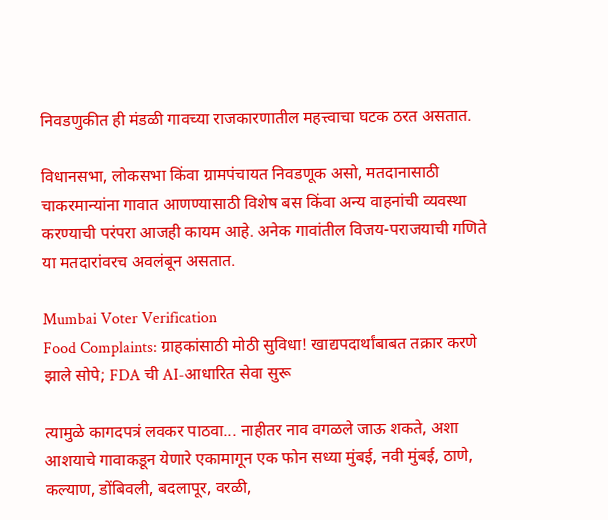निवडणुकीत ही मंडळी गावच्या राजकारणातील महत्त्वाचा घटक ठरत असतात.

विधानसभा, लोकसभा किंवा ग्रामपंचायत निवडणूक असो, मतदानासाठी चाकरमान्यांना गावात आणण्यासाठी विशेष बस किंवा अन्य वाहनांची व्यवस्था करण्याची परंपरा आजही कायम आहे. अनेक गावांतील विजय-पराजयाची गणिते या मतदारांवरच अवलंबून असतात.

Mumbai Voter Verification
Food Complaints: ग्राहकांसाठी मोठी सुविधा! खाद्यपदार्थांबाबत तक्रार करणे झाले सोपे; FDA ची AI-आधारित सेवा सुरू

त्यामुळे कागदपत्रं लवकर पाठवा... नाहीतर नाव वगळले जाऊ शकते, अशा आशयाचे गावाकडून येणारे एकामागून एक फोन सध्या मुंबई, नवी मुंबई, ठाणे, कल्याण, डोंबिवली, बदलापूर, वरळी,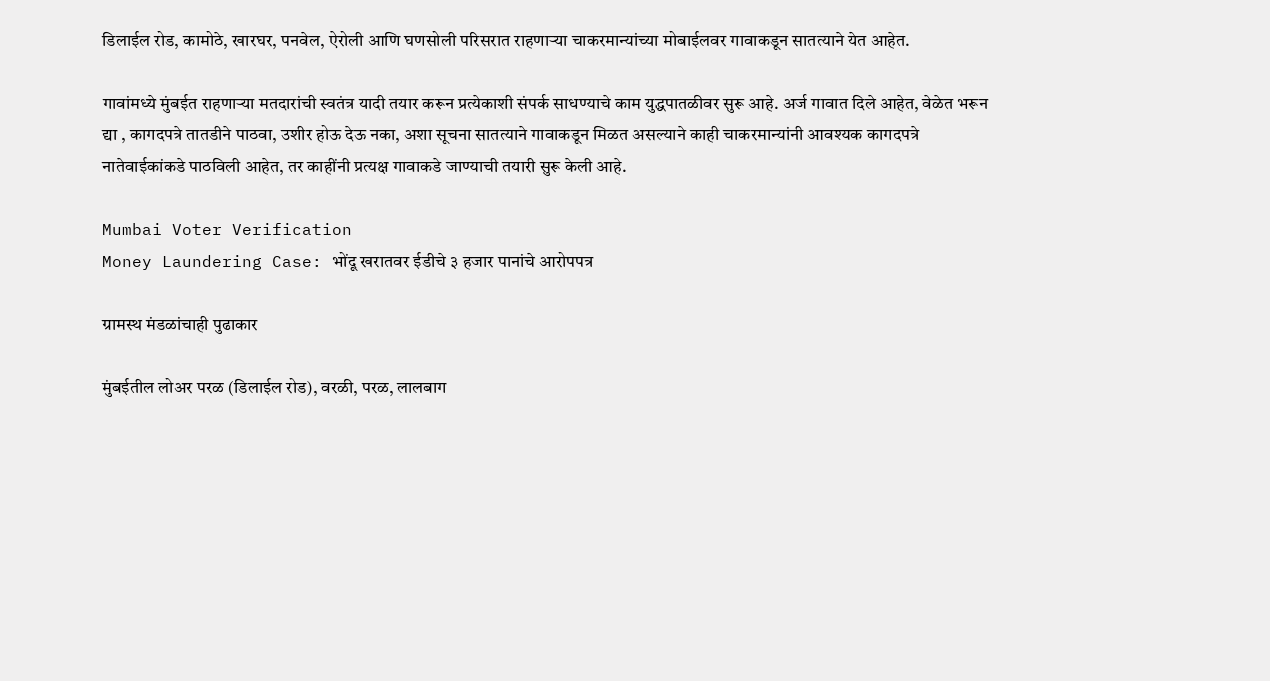डिलाईल रोड, कामोठे, खारघर, पनवेल, ऐरोली आणि घणसोली परिसरात राहणाऱ्या चाकरमान्यांच्या मोबाईलवर गावाकडून सातत्याने येत आहेत.

गावांमध्ये मुंबईत राहणाऱ्या मतदारांची स्वतंत्र यादी तयार करून प्रत्येकाशी संपर्क साधण्याचे काम युद्धपातळीवर सुरू आहे. अर्ज गावात दिले आहेत, वेळेत भरून द्या , कागदपत्रे तातडीने पाठवा, उशीर होऊ देऊ नका, अशा सूचना सातत्याने गावाकडून मिळत असल्याने काही चाकरमान्यांनी आवश्यक कागदपत्रे नातेवाईकांकडे पाठविली आहेत, तर काहींनी प्रत्यक्ष गावाकडे जाण्याची तयारी सुरू केली आहे.

Mumbai Voter Verification
Money Laundering Case: भोंदू खरातवर ईडीचे ३ हजार पानांचे आरोपपत्र

ग्रामस्थ मंडळांचाही पुढाकार

मुंबईतील लोअर परळ (डिलाईल रोड), वरळी, परळ, लालबाग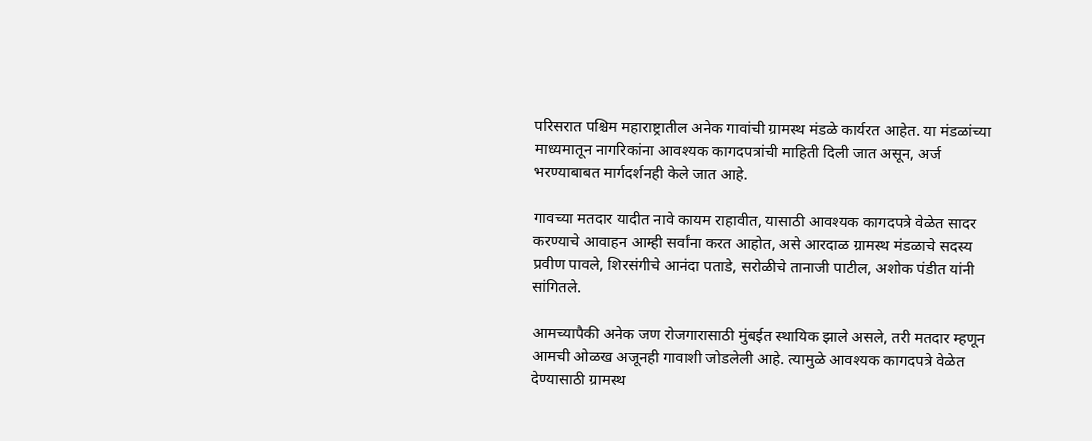परिसरात पश्चिम महाराष्ट्रातील अनेक गावांची ग्रामस्थ मंडळे कार्यरत आहेत. या मंडळांच्या माध्यमातून नागरिकांना आवश्यक कागदपत्रांची माहिती दिली जात असून, अर्ज भरण्याबाबत मार्गदर्शनही केले जात आहे.

गावच्या मतदार यादीत नावे कायम राहावीत, यासाठी आवश्यक कागदपत्रे वेळेत सादर करण्याचे आवाहन आम्ही सर्वांना करत आहोत, असे आरदाळ ग्रामस्थ मंडळाचे सदस्य प्रवीण पावले, शिरसंगीचे आनंदा पताडे, सरोळीचे तानाजी पाटील, अशोक पंडीत यांनी सांगितले.

आमच्यापैकी अनेक जण रोजगारासाठी मुंबईत स्थायिक झाले असले, तरी मतदार म्हणून आमची ओळख अजूनही गावाशी जोडलेली आहे. त्यामुळे आवश्यक कागदपत्रे वेळेत देण्यासाठी ग्रामस्थ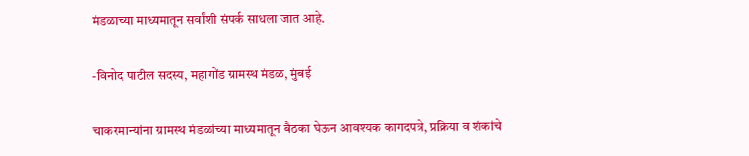मंडळाच्या माध्यमातून सर्वांशी संपर्क साधला जात आहे.

-विनोद पाटील सदस्य, महागोंड ग्रामस्थ मंडळ, मुंबई

चाकरमान्यांना ग्रामस्थ मंडळांच्या माध्यमातून बैठका घेऊन आवश्यक कागदपत्रे, प्रक्रिया व शंकांचे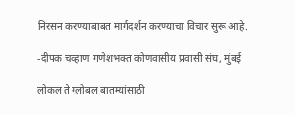निरसन करण्याबाबत मार्गदर्शन करण्याचा विचार सुरू आहे.

-दीपक चव्हाण गणेशभक्त कोणवासीय प्रवासी संघ, मुंबई

लोकल ते ग्लोबल बातम्यांसाठी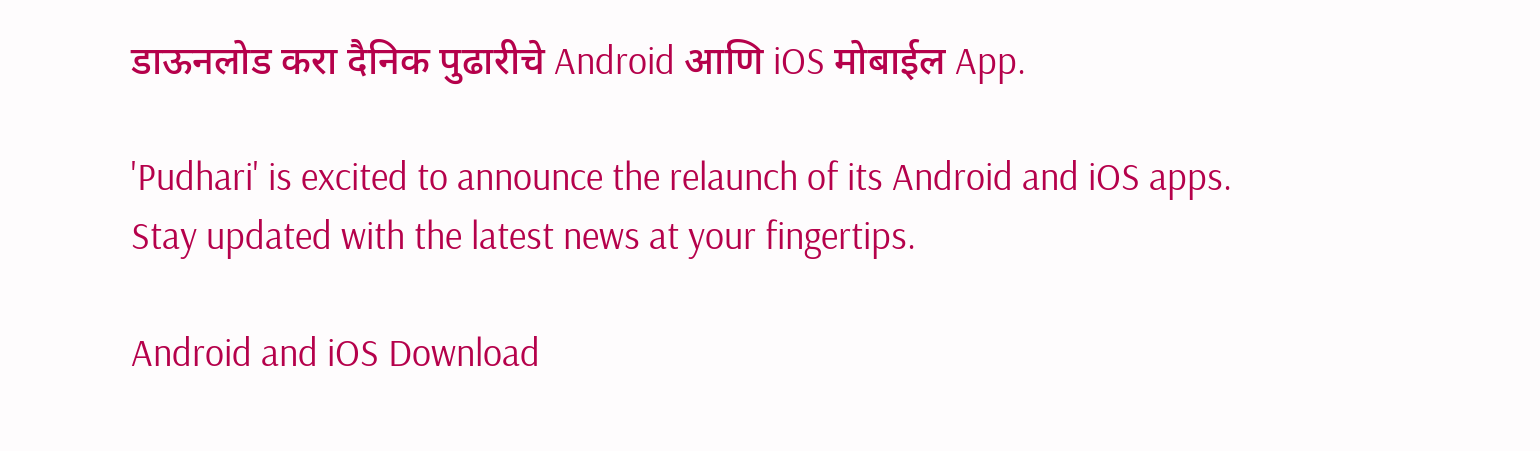डाऊनलोड करा दैनिक पुढारीचे Android आणि iOS मोबाईल App.

'Pudhari' is excited to announce the relaunch of its Android and iOS apps. Stay updated with the latest news at your fingertips.

Android and iOS Download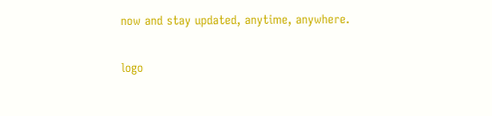now and stay updated, anytime, anywhere.

logo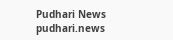Pudhari News
pudhari.news